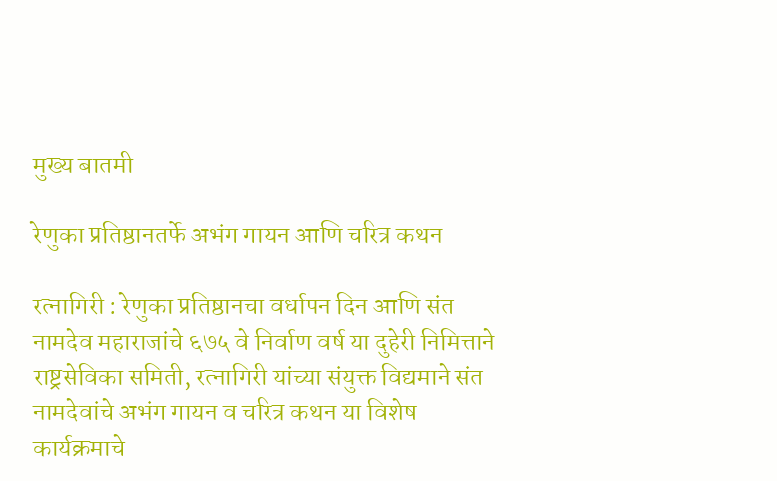मुख्य बातमी

रेणुका प्रतिष्ठानतर्फे अभंग गायन आणि चरित्र कथन

रत्नागिरी : रेणुका प्रतिष्ठानचा वर्धापन दिन आणि संत नामदेव महाराजांचे ६७५ वे निर्वाण वर्ष या दुहेरी निमित्ताने राष्ट्रसेविका समिती, रत्नागिरी यांच्या संयुक्त विद्यमाने संत नामदेवांचे अभंग गायन व चरित्र कथन या विशेष कार्यक्रमाचे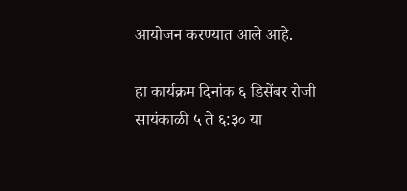आयोजन करण्यात आले आहे.

हा कार्यक्रम दिनांक ६ डिसेंबर रोजी सायंकाळी ५ ते ६:३० या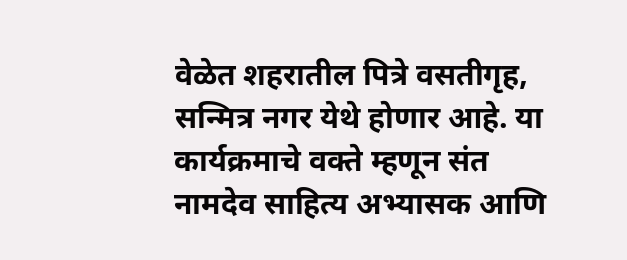वेळेत शहरातील पित्रे वसतीगृह, सन्मित्र नगर येथे होणार आहे. या कार्यक्रमाचे वक्ते म्हणून संत नामदेव साहित्य अभ्यासक आणि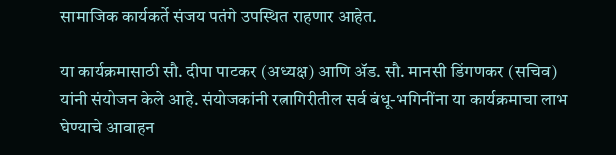सामाजिक कार्यकर्ते संजय पतंगे उपस्थित राहणार आहेत.

या कार्यक्रमासाठी सौ. दीपा पाटकर (अध्यक्ष) आणि ॲड. सौ. मानसी डिंगणकर (सचिव) यांनी संयोजन केले आहे. संयोजकांनी रत्नागिरीतील सर्व बंधू-भगिनींना या कार्यक्रमाचा लाभ घेण्याचे आवाहन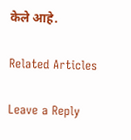केले आहे.

Related Articles

Leave a Reply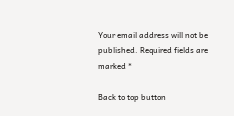Your email address will not be published. Required fields are marked *

Back to top button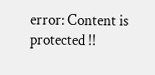error: Content is protected !!